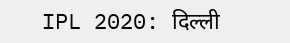IPL 2020: दिल्ली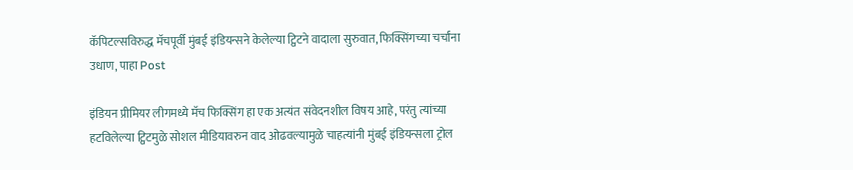कॅपिटल्सविरुद्ध मॅचपूर्वी मुंबई इंडियन्सने केलेल्या ट्विटने वादाला सुरुवात, फिक्सिंगच्या चर्चांना उधाण, पाहा Post

इंडियन प्रीमियर लीगमध्ये मॅच फिक्सिंग हा एक अत्यंत संवेदनशील विषय आहे, परंतु त्यांच्या हटविलेल्या ट्विटमुळे सोशल मीडियावरुन वाद ओढवल्यामुळे चाहत्यांनी मुंबई इंडियन्सला ट्रोल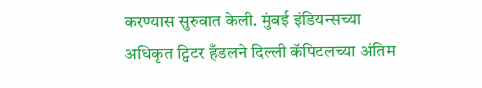करण्यास सुरुवात केली. मुंबई इंडियन्सच्या अधिकृत ट्विटर हँडलने दिल्ली कॅपिटलच्या अंतिम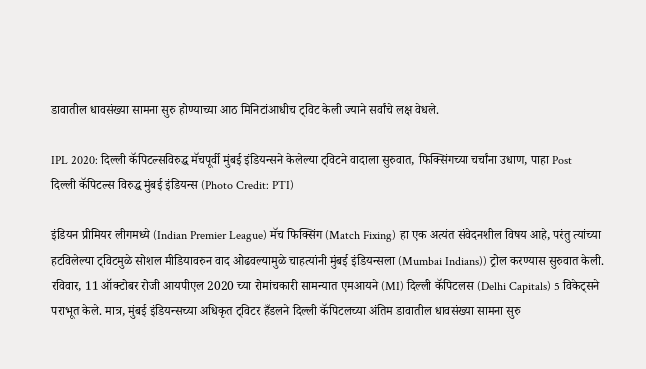डावातील धावसंख्या सामना सुरु होण्याच्या आठ मिनिटांआधीच ट्विट केली ज्याने सर्वांचे लक्ष वेधले.

IPL 2020: दिल्ली कॅपिटल्सविरुद्ध मॅचपूर्वी मुंबई इंडियन्सने केलेल्या ट्विटने वादाला सुरुवात, फिक्सिंगच्या चर्चांना उधाण, पाहा Post
दिल्ली कॅपिटल्स विरुद्ध मुंबई इंडियन्स (Photo Credit: PTI)

इंडियन प्रीमियर लीगमध्ये (Indian Premier League) मॅच फिक्सिंग (Match Fixing) हा एक अत्यंत संवेदनशील विषय आहे, परंतु त्यांच्या हटविलेल्या ट्विटमुळे सोशल मीडियावरुन वाद ओढवल्यामुळे चाहत्यांनी मुंबई इंडियन्सला (Mumbai Indians)) ट्रोल करण्यास सुरुवात केली. रविवार, 11 ऑक्टोबर रोजी आयपीएल 2020 च्या रोमांचकारी सामन्यात एमआयने (MI) दिल्ली कॅपिटलस (Delhi Capitals) 5 विकेट्सने पराभूत केले. मात्र, मुंबई इंडियन्सच्या अधिकृत ट्विटर हँडलने दिल्ली कॅपिटलच्या अंतिम डावातील धावसंख्या सामना सुरु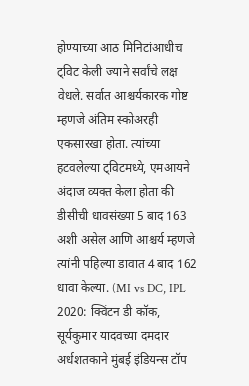होण्याच्या आठ मिनिटांआधीच ट्विट केली ज्याने सर्वांचे लक्ष वेधले. सर्वात आश्चर्यकारक गोष्ट म्हणजे अंतिम स्कोअरही एकसारखा होता. त्यांच्या हटवलेल्या ट्विटमध्ये, एमआयने अंदाज व्यक्त केला होता की डीसीची धावसंख्या 5 बाद 163 अशी असेल आणि आश्चर्य म्हणजे त्यांनी पहिल्या डावात 4 बाद 162 धावा केल्या. (MI vs DC, IPL 2020: क्विंटन डी कॉक, सूर्यकुमार यादवच्या दमदार अर्धशतकाने मुंबई इंडियन्स टॉप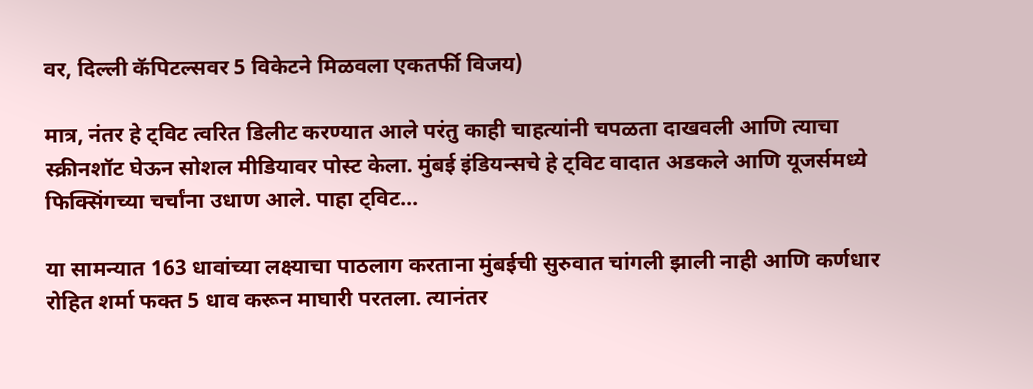वर, दिल्ली कॅपिटल्सवर 5 विकेटने मिळवला एकतर्फी विजय)

मात्र, नंतर हे ट्विट त्वरित डिलीट करण्यात आले परंतु काही चाहत्यांनी चपळता दाखवली आणि त्याचा स्क्रीनशॉट घेऊन सोशल मीडियावर पोस्ट केला. मुंबई इंडियन्सचे हे ट्विट वादात अडकले आणि यूजर्समध्ये फिक्सिंगच्या चर्चांना उधाण आले. पाहा ट्विट...

या सामन्यात 163 धावांच्या लक्ष्याचा पाठलाग करताना मुंबईची सुरुवात चांगली झाली नाही आणि कर्णधार रोहित शर्मा फक्त 5 धाव करून माघारी परतला. त्यानंतर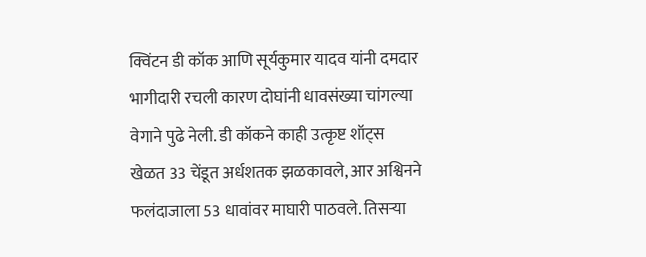क्विंटन डी कॉक आणि सूर्यकुमार यादव यांनी दमदार भागीदारी रचली कारण दोघांनी धावसंख्या चांगल्या वेगाने पुढे नेली. डी कॉकने काही उत्कृष्ट शॉट्स खेळत 33 चेंडूत अर्धशतक झळकावले, आर अश्विनने फलंदाजाला 53 धावांवर माघारी पाठवले. तिसर्‍या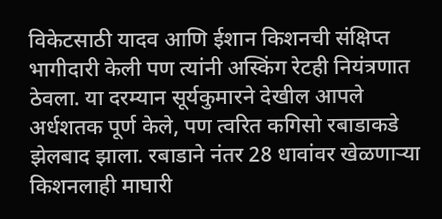विकेटसाठी यादव आणि ईशान किशनची संक्षिप्त भागीदारी केली पण त्यांनी अस्किंग रेटही नियंत्रणात ठेवला. या दरम्यान सूर्यकुमारने देखील आपले अर्धशतक पूर्ण केले, पण त्वरित कगिसो रबाडाकडे झेलबाद झाला. रबाडाने नंतर 28 धावांवर खेळणाऱ्या किशनलाही माघारी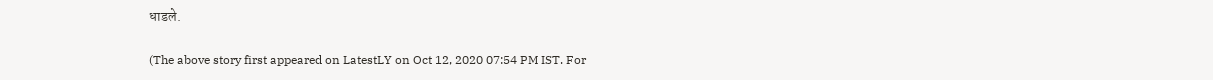धाडले.

(The above story first appeared on LatestLY on Oct 12, 2020 07:54 PM IST. For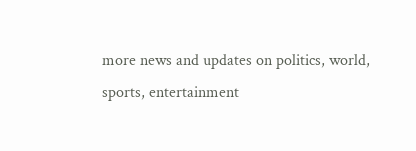more news and updates on politics, world, sports, entertainment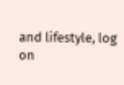and lifestyle, log on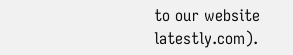to our website latestly.com).